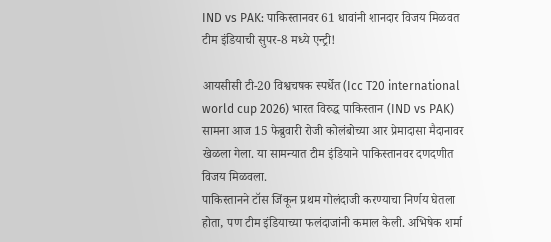IND vs PAK: पाकिस्तानवर 61 धावांनी शानदार विजय मिळवत टीम इंडियाची सुपर-8 मध्ये एन्ट्री!

आयसीसी टी-20 विश्वचषक स्पर्धेत (Icc T20 international world cup 2026) भारत विरुद्ध पाकिस्तान (IND vs PAK) सामना आज 15 फेब्रुवारी रोजी कोलंबोच्या आर प्रेमादासा मैदानावर खेळला गेला. या सामन्यात टीम इंडियाने पाकिस्तानवर दणदणीत विजय मिळवला.
पाकिस्तानने टॉस जिंकून प्रथम गोलंदाजी करण्याचा निर्णय घेतला होता, पण टीम इंडियाच्या फलंदाजांनी कमाल केली. अभिषेक शर्मा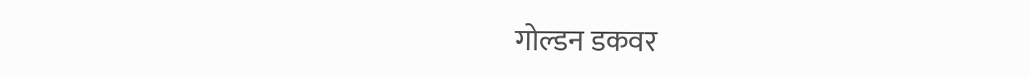गोल्डन डकवर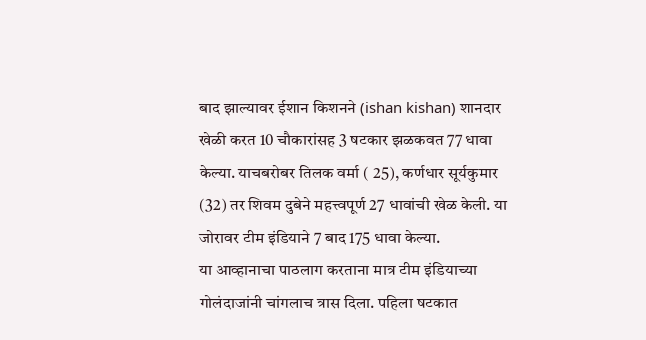बाद झाल्यावर ईशान किशनने (ishan kishan) शानदार खेळी करत 10 चौकारांसह 3 षटकार झळकवत 77 धावा केल्या. याचबरोबर तिलक वर्मा ( 25), कर्णधार सूर्यकुमार (32) तर शिवम दुबेने महत्त्वपूर्ण 27 धावांची खेळ केली. या जोरावर टीम इंडियाने 7 बाद 175 धावा केल्या.
या आव्हानाचा पाठलाग करताना मात्र टीम इंडियाच्या गोलंदाजांनी चांगलाच त्रास दिला. पहिला षटकात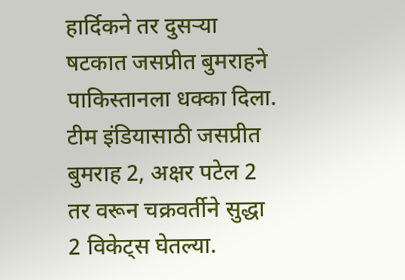हार्दिकने तर दुसऱ्या षटकात जसप्रीत बुमराहने पाकिस्तानला धक्का दिला. टीम इंडियासाठी जसप्रीत बुमराह 2, अक्षर पटेल 2 तर वरून चक्रवर्तीने सुद्धा 2 विकेट्स घेतल्या.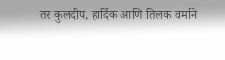तर कुलदीप, हार्दिक आणि तिलक वर्माने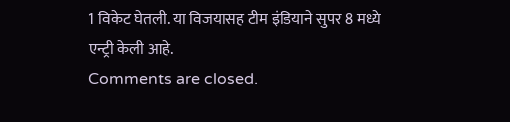1 विकेट घेतली. या विजयासह टीम इंडियाने सुपर 8 मध्ये एन्ट्री केली आहे.
Comments are closed.